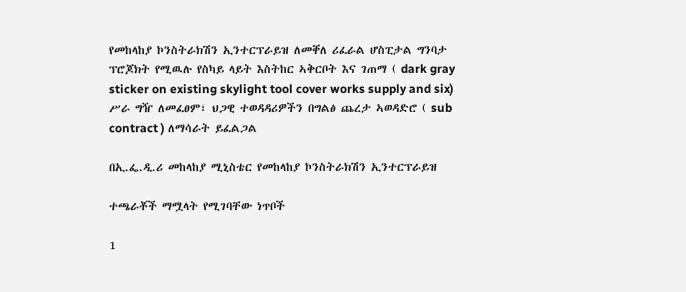የመከላከያ ኮንስትራክሽን ኢንተርፕራይዝ ለመቐለ ሪፈራል ሆስፒታል ግንባታ ፕሮጆክት የሚዉሉ የስካይ ላይት እስትከር ኣቅርቦት እና ገጠማ ( dark gray sticker on existing skylight tool cover works supply and six) ሥራ ግዥ ለመፈፀም፣ ህጋዊ ተወዳዳሪዎችን በግልፅ ጨረታ ኣወዳድሮ ( sub contract ) ለማሳራት ይፈልጋል

በኢ.ፌ.ዲ.ሪ መከላከያ ሚኒስቴር የመከላከያ ኮንስትራክሽን ኢንተርፕራይዝ

ተጫራቾች ማሟላት የሚገባቸው ነጥቦች

1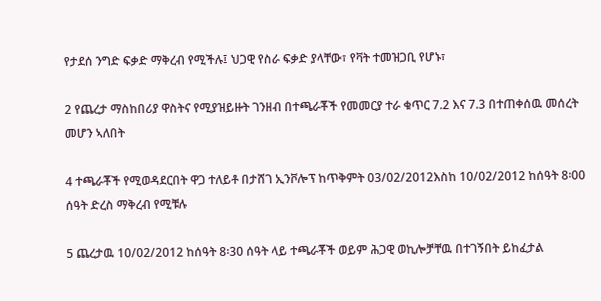የታደሰ ንግድ ፍቃድ ማቅረብ የሚችሉ፤ ህጋዊ የስራ ፍቃድ ያላቸው፣ የቫት ተመዝጋቢ የሆኑ፣

2 የጨረታ ማስከበሪያ ዋስትና የሚያዝይዙት ገንዘብ በተጫራቾች የመመርያ ተራ ቁጥር 7.2 እና 7.3 በተጠቀሰዉ መሰረት መሆን ኣለበት

4 ተጫራቾች የሚወዳደርበት ዋጋ ተለይቶ በታሸገ ኢንቮሎፕ ከጥቅምት 03/02/2012እስከ 10/02/2012 ከሰዓት 8፡00 ሰዓት ድረስ ማቅረብ የሚቹሉ

5 ጨረታዉ 10/02/2012 ከሰዓት 8፡30 ሰዓት ላይ ተጫራቾች ወይም ሕጋዊ ወኪሎቻቸዉ በተገኝበት ይከፈታል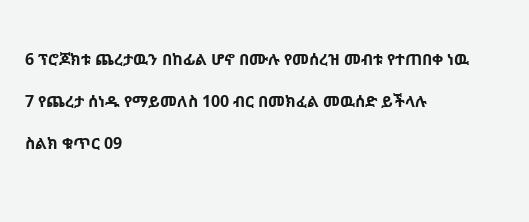6 ፕሮጆክቱ ጨረታዉን በከፊል ሆኖ በሙሉ የመሰረዝ መብቱ የተጠበቀ ነዉ

7 የጨረታ ሰነዱ የማይመለስ 100 ብር በመክፈል መዉሰድ ይችላሉ

ስልክ ቁጥር 09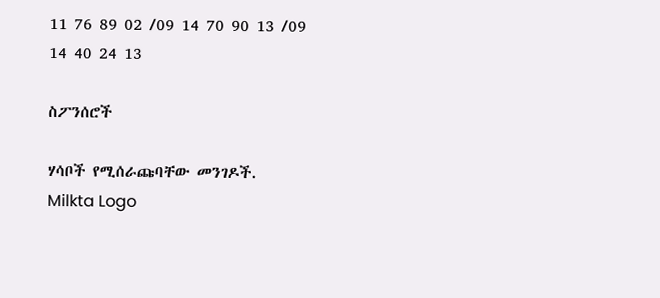11 76 89 02 /09 14 70 90 13 /09 14 40 24 13

ስፖንሰሮች

ሃሳቦች የሚሰራጩባቸው መንገዶች.
Milkta Logo